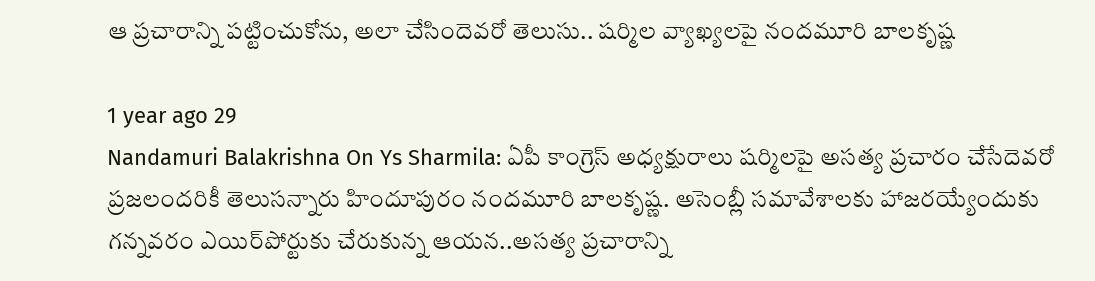ఆ ప్రచారాన్ని పట్టించుకోను, అలా చేసిందెవరో తెలుసు.. షర్మిల వ్యాఖ్యలపై నందమూరి బాలకృష్ణ

1 year ago 29
Nandamuri Balakrishna On Ys Sharmila: ఏపీ కాంగ్రెస్‌ అధ్యక్షురాలు షర్మిలపై అసత్య ప్రచారం చేసేదెవరో ప్రజలందరికీ తెలుసన్నారు హిందూపురం నందమూరి బాలకృష్ణ. అసెంబ్లీ సమావేశాలకు హాజరయ్యేందుకు గన్నవరం ఎయిర్‌పోర్టుకు చేరుకున్న ఆయన..అసత్య ప్రచారాన్ని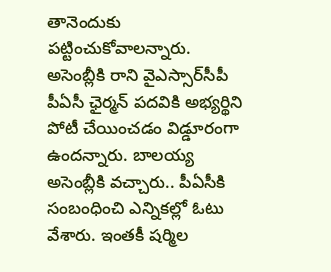తానెందుకు పట్టించుకోవాలన్నారు. అసెంబ్లీకి రాని వైఎస్సార్‌సీపీ పీఏసీ ఛైర్మన్ పదవికి అభ్యర్థిని పోటీ చేయించడం విడ్డూరంగా ఉందన్నారు. బాలయ్య అసెంబ్లీకి వచ్చారు.. పీఏసీకి సంబంధించి ఎన్నికల్లో ఓటు వేశారు. ఇంతకీ షర్మిల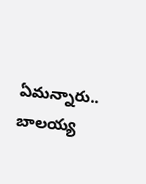ఏమన్నారు.. బాలయ్య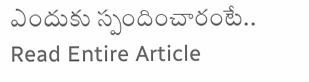ఎందుకు స్పందించారంటే..
Read Entire Article